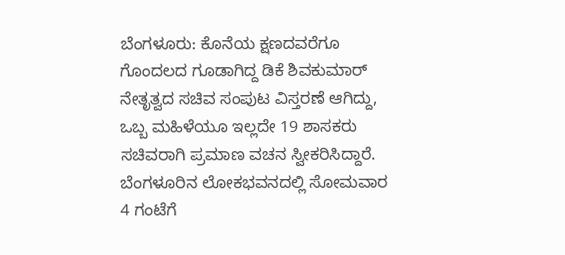ಬೆಂಗಳೂರು: ಕೊನೆಯ ಕ್ಷಣದವರೆಗೂ ಗೊಂದಲದ ಗೂಡಾಗಿದ್ದ ಡಿಕೆ ಶಿವಕುಮಾರ್ ನೇತೃತ್ವದ ಸಚಿವ ಸಂಪುಟ ವಿಸ್ತರಣೆ ಆಗಿದ್ದು, ಒಬ್ಬ ಮಹಿಳೆಯೂ ಇಲ್ಲದೇ 19 ಶಾಸಕರು ಸಚಿವರಾಗಿ ಪ್ರಮಾಣ ವಚನ ಸ್ವೀಕರಿಸಿದ್ದಾರೆ.
ಬೆಂಗಳೂರಿನ ಲೋಕಭವನದಲ್ಲಿ ಸೋಮವಾರ 4 ಗಂಟೆಗೆ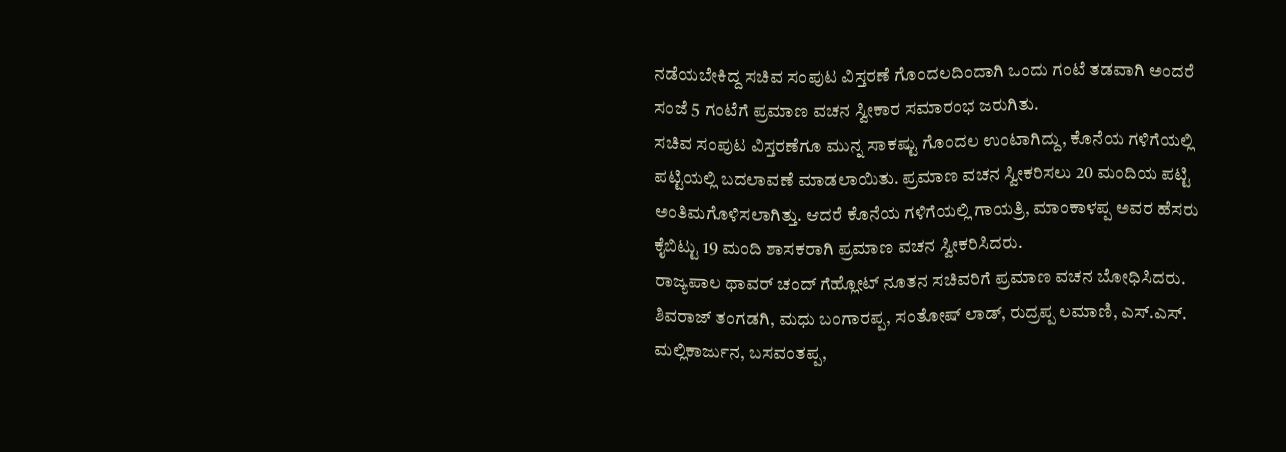ನಡೆಯಬೇಕಿದ್ದ ಸಚಿವ ಸಂಪುಟ ವಿಸ್ತರಣೆ ಗೊಂದಲದಿಂದಾಗಿ ಒಂದು ಗಂಟೆ ತಡವಾಗಿ ಅಂದರೆ ಸಂಜೆ 5 ಗಂಟೆಗೆ ಪ್ರಮಾಣ ವಚನ ಸ್ವೀಕಾರ ಸಮಾರಂಭ ಜರುಗಿತು.
ಸಚಿವ ಸಂಪುಟ ವಿಸ್ತರಣೆಗೂ ಮುನ್ನ ಸಾಕಷ್ಟು ಗೊಂದಲ ಉಂಟಾಗಿದ್ದು, ಕೊನೆಯ ಗಳಿಗೆಯಲ್ಲಿ ಪಟ್ಟಿಯಲ್ಲಿ ಬದಲಾವಣೆ ಮಾಡಲಾಯಿತು. ಪ್ರಮಾಣ ವಚನ ಸ್ವೀಕರಿಸಲು 20 ಮಂದಿಯ ಪಟ್ಟಿ ಅಂತಿಮಗೊಳಿಸಲಾಗಿತ್ತು. ಆದರೆ ಕೊನೆಯ ಗಳಿಗೆಯಲ್ಲಿ ಗಾಯತ್ರಿ, ಮಾಂಕಾಳಪ್ಪ ಅವರ ಹೆಸರು ಕೈಬಿಟ್ಟು 19 ಮಂದಿ ಶಾಸಕರಾಗಿ ಪ್ರಮಾಣ ವಚನ ಸ್ವೀಕರಿಸಿದರು.
ರಾಜ್ಯಪಾಲ ಥಾವರ್ ಚಂದ್ ಗೆಹ್ಲೋಟ್ ನೂತನ ಸಚಿವರಿಗೆ ಪ್ರಮಾಣ ವಚನ ಬೋಧಿಸಿದರು. ಶಿವರಾಜ್ ತಂಗಡಗಿ, ಮಧು ಬಂಗಾರಪ್ಪ, ಸಂತೋಷ್ ಲಾಡ್, ರುದ್ರಪ್ಪ ಲಮಾಣಿ, ಎಸ್.ಎಸ್. ಮಲ್ಲಿಕಾರ್ಜುನ, ಬಸವಂತಪ್ಪ,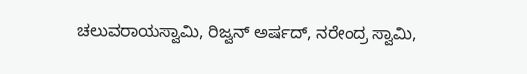ಚಲುವರಾಯಸ್ವಾಮಿ, ರಿಜ್ವನ್ ಅರ್ಷದ್, ನರೇಂದ್ರ ಸ್ವಾಮಿ,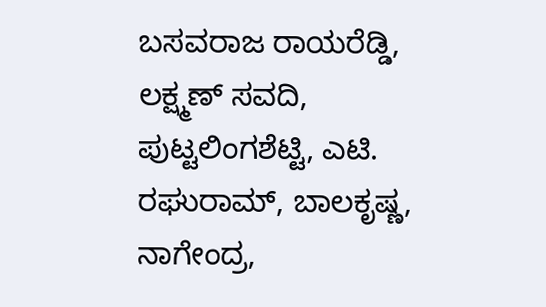ಬಸವರಾಜ ರಾಯರೆಡ್ಡಿ, ಲಕ್ಷ್ಮಣ್ ಸವದಿ, ಪುಟ್ಟಲಿಂಗಶೆಟ್ಟಿ, ಎಟಿ. ರಘುರಾಮ್, ಬಾಲಕೃಷ್ಣ, ನಾಗೇಂದ್ರ,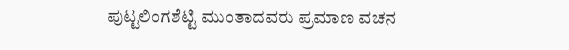ಪುಟ್ಟಲಿಂಗಶೆಟ್ಟಿ ಮುಂತಾದವರು ಪ್ರಮಾಣ ವಚನ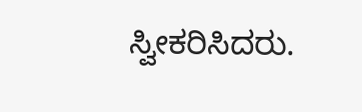ಸ್ವೀಕರಿಸಿದರು.